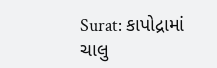Surat: કાપોદ્રામાં ચાલુ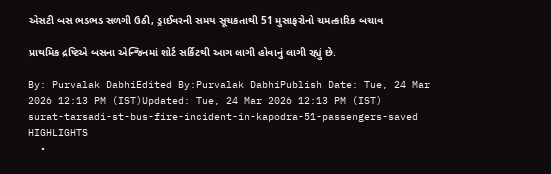એસટી બસ ભડભડ સળગી ઉઠી, ડ્રાઈવરની સમય સૂચકતાથી 51 મુસાફરોનો ચમત્કારિક બચાવ

પ્રાથમિક દ્રષ્ટિએ બસના એન્જિનમાં શોર્ટ સર્કિટથી આગ લાગી હોવાનું લાગી રહ્યું છે.

By: Purvalak DabhiEdited By:Purvalak DabhiPublish Date: Tue, 24 Mar 2026 12:13 PM (IST)Updated: Tue, 24 Mar 2026 12:13 PM (IST)
surat-tarsadi-st-bus-fire-incident-in-kapodra-51-passengers-saved
HIGHLIGHTS
  •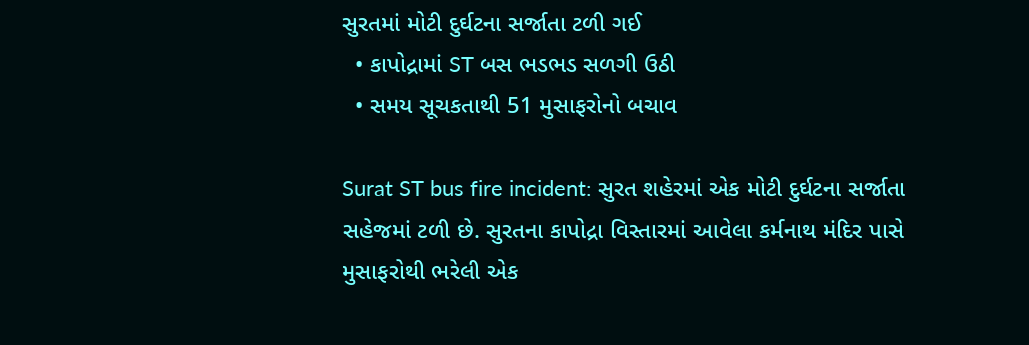સુરતમાં મોટી દુર્ઘટના સર્જાતા ટળી ગઈ
  • કાપોદ્રામાં ST બસ ભડભડ સળગી ઉઠી
  • સમય સૂચકતાથી 51 મુસાફરોનો બચાવ

Surat ST bus fire incident: સુરત શહેરમાં એક મોટી દુર્ઘટના સર્જાતા સહેજમાં ટળી છે. સુરતના કાપોદ્રા વિસ્તારમાં આવેલા કર્મનાથ મંદિર પાસે મુસાફરોથી ભરેલી એક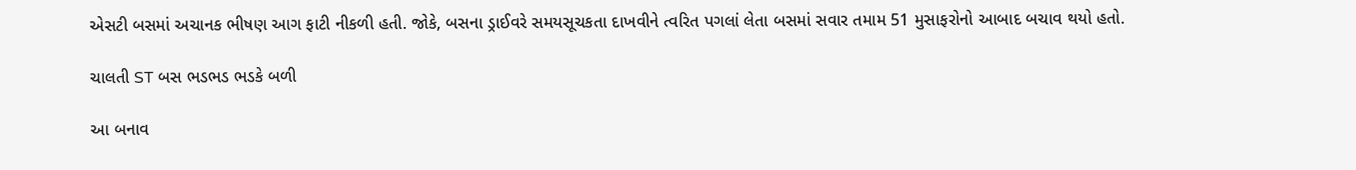એસટી બસમાં અચાનક ભીષણ આગ ફાટી નીકળી હતી. જોકે, બસના ડ્રાઈવરે સમયસૂચકતા દાખવીને ત્વરિત પગલાં લેતા બસમાં સવાર તમામ 51 મુસાફરોનો આબાદ બચાવ થયો હતો.

ચાલતી ST બસ ભડભડ ભડકે બળી

આ બનાવ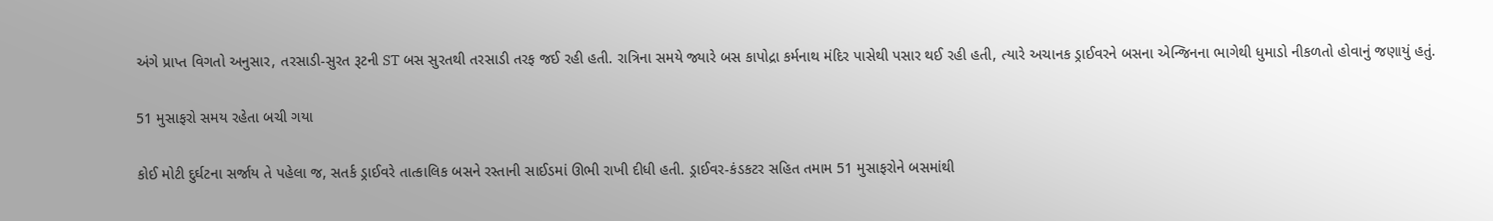અંગે પ્રાપ્ત વિગતો અનુસાર, તરસાડી-સુરત રૂટની ST બસ સુરતથી તરસાડી તરફ જઈ રહી હતી. રાત્રિના સમયે જ્યારે બસ કાપોદ્રા કર્મનાથ મંદિર પાસેથી પસાર થઈ રહી હતી, ત્યારે અચાનક ડ્રાઈવરને બસના એન્જિનના ભાગેથી ધુમાડો નીકળતો હોવાનું જણાયું હતું.

51 મુસાફરો સમય રહેતા બચી ગયા

કોઈ મોટી દુર્ઘટના સર્જાય તે પહેલા જ, સતર્ક ડ્રાઈવરે તાત્કાલિક બસને રસ્તાની સાઈડમાં ઊભી રાખી દીધી હતી. ડ્રાઈવર-કંડકટર સહિત તમામ 51 મુસાફરોને બસમાંથી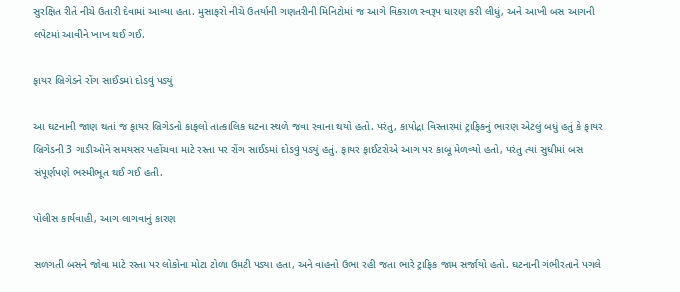સુરક્ષિત રીતે નીચે ઉતારી દેવામાં આવ્યા હતા. મુસાફરો નીચે ઉતર્યાની ગણતરીની મિનિટોમાં જ આગે વિકરાળ સ્વરૂપ ધારણ કરી લીધું, અને આખી બસ આગની લપેટમાં આવીને ખાખ થઈ ગઈ.

ફાયર બ્રિગેડને રોંગ સાઈડમાં દોડવું પડ્યું

આ ઘટનાની જાણ થતાં જ ફાયર બ્રિગેડનો કાફલો તાત્કાલિક ઘટના સ્થળે જવા રવાના થયો હતો. પરંતુ, કાપોદ્રા વિસ્તારમાં ટ્રાફિકનું ભારણ એટલું બધું હતું કે ફાયર બ્રિગેડની 3 ગાડીઓને સમયસર પહોંચવા માટે રસ્તા પર રોંગ સાઈડમાં દોડવું પડ્યું હતું. ફાયર ફાઈટરોએ આગ પર કાબૂ મેળવ્યો હતો, પરંતુ ત્યાં સુધીમાં બસ સંપૂર્ણપણે ભસ્મીભૂત થઈ ગઈ હતી.

પોલીસ કાર્યવાહી, આગ લાગવાનું કારણ

સળગતી બસને જોવા માટે રસ્તા પર લોકોના મોટા ટોળા ઉમટી પડ્યા હતા, અને વાહનો ઉભા રહી જતા ભારે ટ્રાફિક જામ સર્જાયો હતો. ઘટનાની ગંભીરતાને પગલે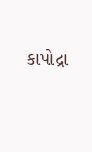કાપોદ્રા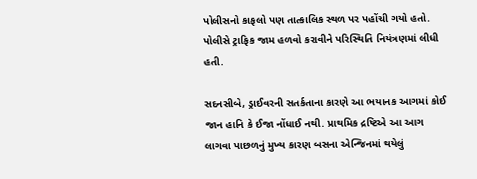પોલીસનો કાફલો પણ તાત્કાલિક સ્થળ પર પહોંચી ગયો હતો. પોલીસે ટ્રાફિક જામ હળવો કરાવીને પરિસ્થિતિ નિયંત્રણમાં લીધી હતી.

સદનસીબે, ડ્રાઈવરની સતર્કતાના કારણે આ ભયાનક આગમાં કોઈ જાન હાનિ કે ઈજા નોંધાઈ નથી. પ્રાથમિક દ્રષ્ટિએ આ આગ લાગવા પાછળનું મુખ્ય કારણ બસના એન્જિનમાં થયેલું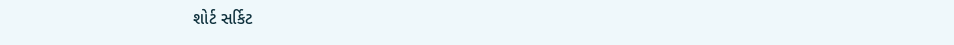શોર્ટ સર્કિટ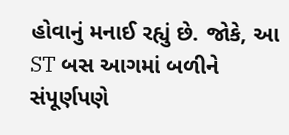હોવાનું મનાઈ રહ્યું છે. જોકે, આ ST બસ આગમાં બળીને સંપૂર્ણપણે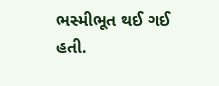ભસ્મીભૂત થઈ ગઈ હતી.